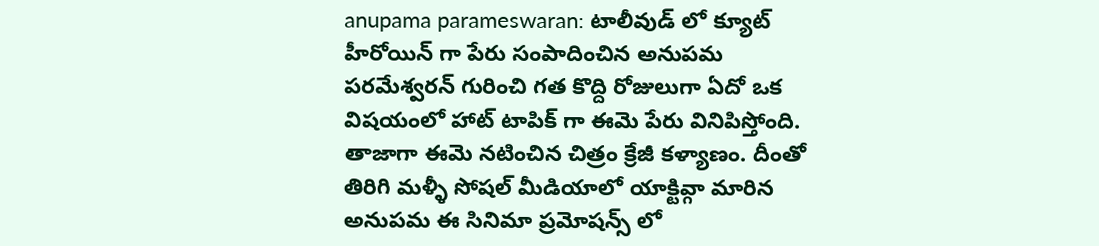anupama parameswaran: టాలీవుడ్ లో క్యూట్ హీరోయిన్ గా పేరు సంపాదించిన అనుపమ పరమేశ్వరన్ గురించి గత కొద్ది రోజులుగా ఏదో ఒక విషయంలో హాట్ టాపిక్ గా ఈమె పేరు వినిపిస్తోంది. తాజాగా ఈమె నటించిన చిత్రం క్రేజీ కళ్యాణం. దీంతో తిరిగి మళ్ళీ సోషల్ మీడియాలో యాక్టివ్గా మారిన అనుపమ ఈ సినిమా ప్రమోషన్స్ లో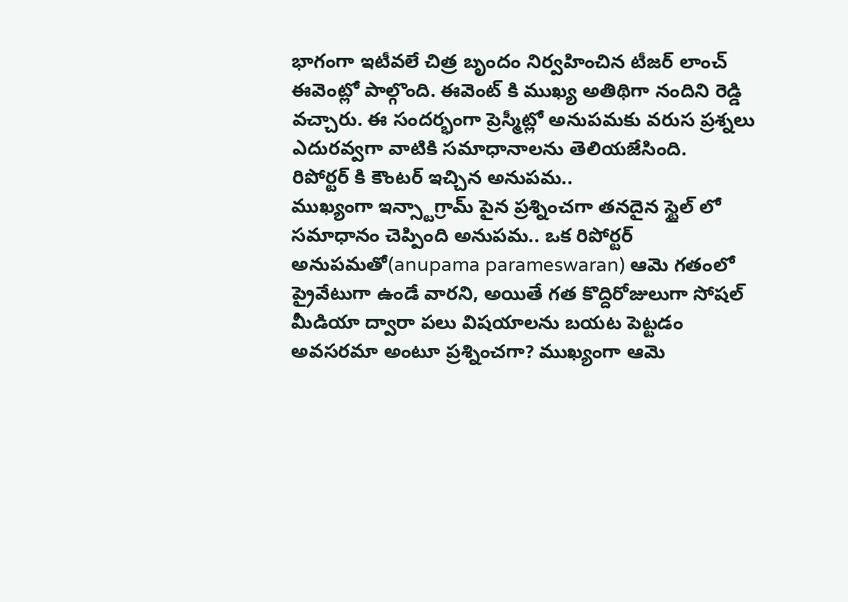భాగంగా ఇటీవలే చిత్ర బృందం నిర్వహించిన టీజర్ లాంచ్ ఈవెంట్లో పాల్గొంది. ఈవెంట్ కి ముఖ్య అతిథిగా నందిని రెడ్డి వచ్చారు. ఈ సందర్భంగా ప్రెస్మీట్లో అనుపమకు వరుస ప్రశ్నలు ఎదురవ్వగా వాటికి సమాధానాలను తెలియజేసింది.
రిపోర్టర్ కి కౌంటర్ ఇచ్చిన అనుపమ..
ముఖ్యంగా ఇన్స్టాగ్రామ్ పైన ప్రశ్నించగా తనదైన స్టైల్ లో సమాధానం చెప్పింది అనుపమ.. ఒక రిపోర్టర్ అనుపమతో(anupama parameswaran) ఆమె గతంలో ప్రైవేటుగా ఉండే వారని, అయితే గత కొద్దిరోజులుగా సోషల్ మీడియా ద్వారా పలు విషయాలను బయట పెట్టడం అవసరమా అంటూ ప్రశ్నించగా? ముఖ్యంగా ఆమె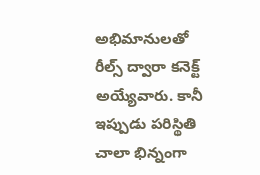అభిమానులతో రీల్స్ ద్వారా కనెక్ట్ అయ్యేవారు. కానీ ఇప్పుడు పరిస్థితి చాలా భిన్నంగా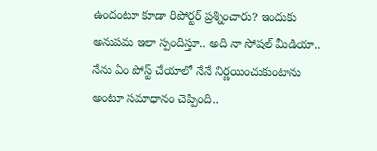ఉందంటూ కూడా రిపోర్టర్ ప్రశ్నించారు? ఇందుకు అనుపమ ఇలా స్పందిస్తూ.. అది నా సోషల్ మీడియా.. నేను ఏం పోస్ట్ చేయాలో నేనే నిర్ణయించుకుంటాను అంటూ సమాధానం చెప్పింది..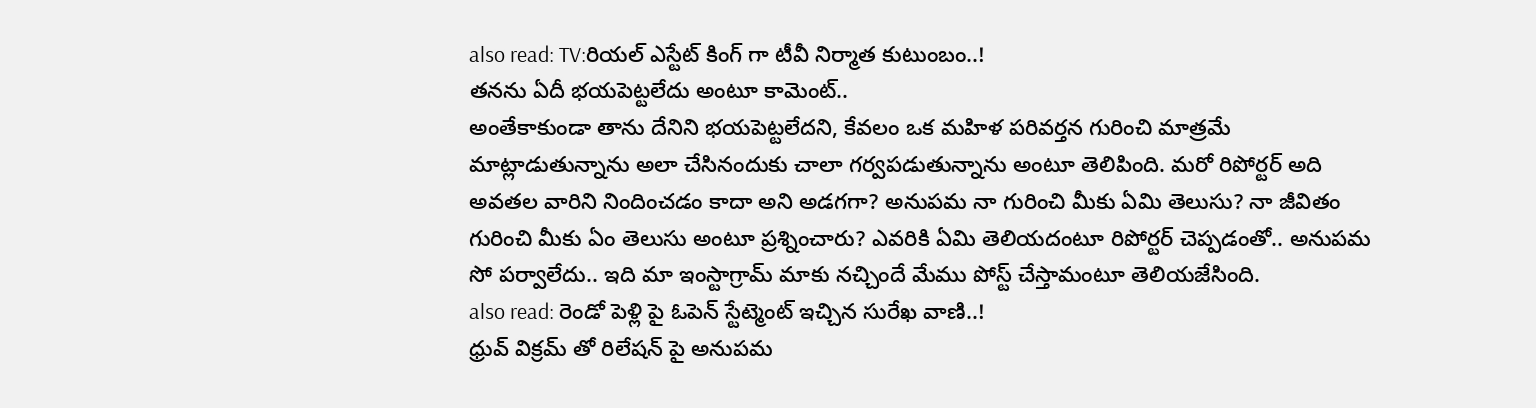also read: TV:రియల్ ఎస్టేట్ కింగ్ గా టీవీ నిర్మాత కుటుంబం..!
తనను ఏదీ భయపెట్టలేదు అంటూ కామెంట్..
అంతేకాకుండా తాను దేనిని భయపెట్టలేదని, కేవలం ఒక మహిళ పరివర్తన గురించి మాత్రమే మాట్లాడుతున్నాను అలా చేసినందుకు చాలా గర్వపడుతున్నాను అంటూ తెలిపింది. మరో రిపోర్టర్ అది అవతల వారిని నిందించడం కాదా అని అడగగా? అనుపమ నా గురించి మీకు ఏమి తెలుసు? నా జీవితం గురించి మీకు ఏం తెలుసు అంటూ ప్రశ్నించారు? ఎవరికి ఏమి తెలియదంటూ రిపోర్టర్ చెప్పడంతో.. అనుపమ సో పర్వాలేదు.. ఇది మా ఇంస్టాగ్రామ్ మాకు నచ్చిందే మేము పోస్ట్ చేస్తామంటూ తెలియజేసింది.
also read: రెండో పెళ్లి పై ఓపెన్ స్టేట్మెంట్ ఇచ్చిన సురేఖ వాణి..!
ధ్రువ్ విక్రమ్ తో రిలేషన్ పై అనుపమ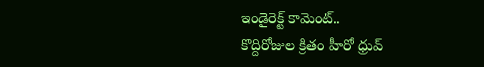ఇండైరెక్ట్ కామెంట్..
కొద్దిరోజుల క్రితం హీరో ధ్రువ్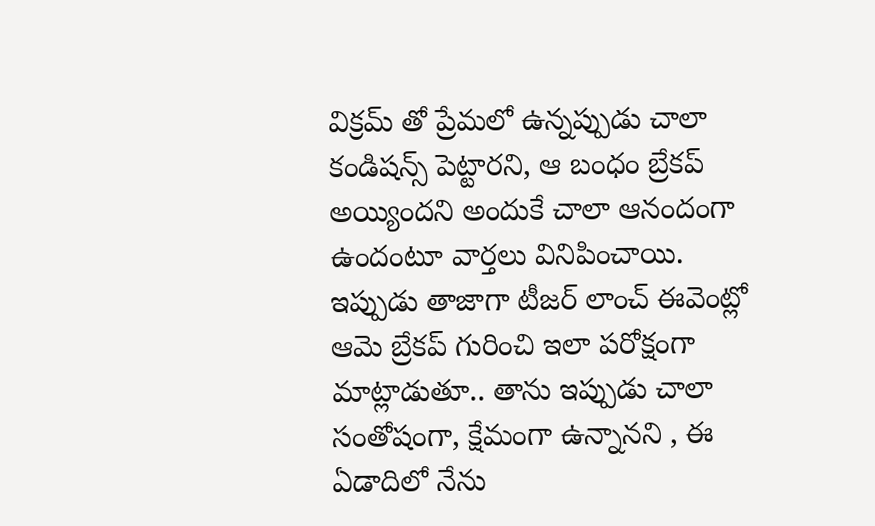విక్రమ్ తో ప్రేమలో ఉన్నప్పుడు చాలా కండిషన్స్ పెట్టారని, ఆ బంధం బ్రేకప్ అయ్యిందని అందుకే చాలా ఆనందంగా ఉందంటూ వార్తలు వినిపించాయి. ఇప్పుడు తాజాగా టీజర్ లాంచ్ ఈవెంట్లో ఆమె బ్రేకప్ గురించి ఇలా పరోక్షంగా మాట్లాడుతూ.. తాను ఇప్పుడు చాలా సంతోషంగా, క్షేమంగా ఉన్నానని , ఈ ఏడాదిలో నేను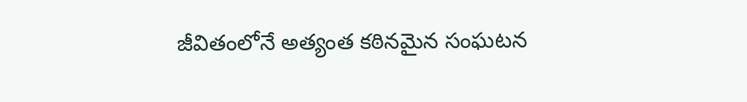జీవితంలోనే అత్యంత కఠినమైన సంఘటన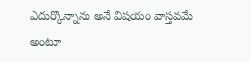ఎదుర్కొన్నాను అనే విషయం వాస్తవమే అంటూ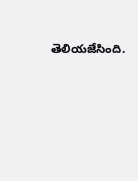తెలియజేసింది.